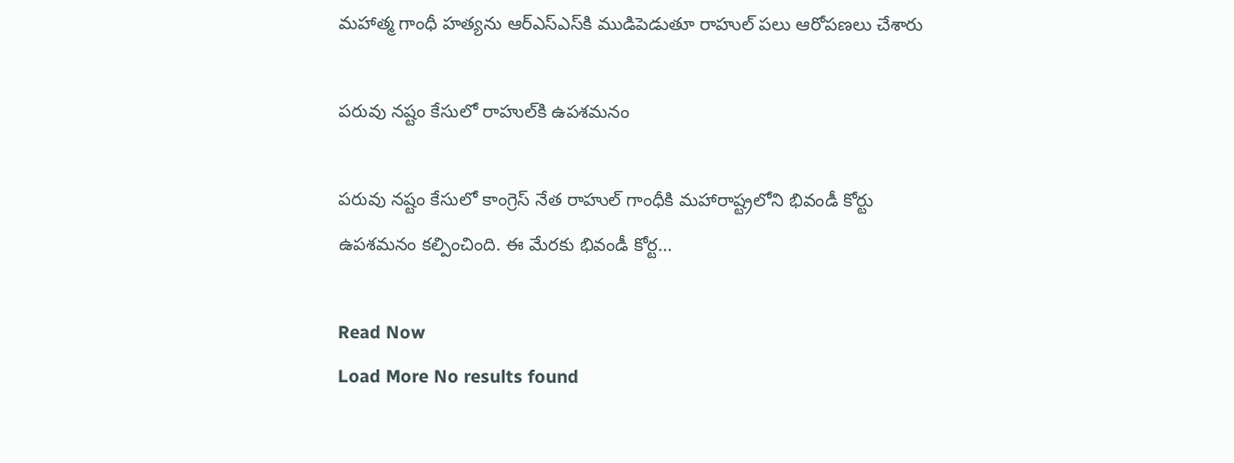మహాత్మ గాంధీ హత్యను ఆర్‌ఎస్‌ఎస్‌కి ముడిపెడుతూ రాహుల్‌ పలు ఆరోపణలు చేశారు

పరువు నష్టం కేసులో రాహుల్‌కి ఉపశమనం

పరువు నష్టం కేసులో కాంగ్రెస్‌ నేత రాహుల్‌ గాంధీకి మహారాష్ట్రలోని భివండీ కోర్టు ఉపశమనం కల్పించింది. ఈ మేరకు భివండీ కోర్ట…

Read Now
Load More No results found